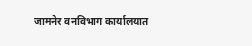जामनेर वनविभाग कार्यालयात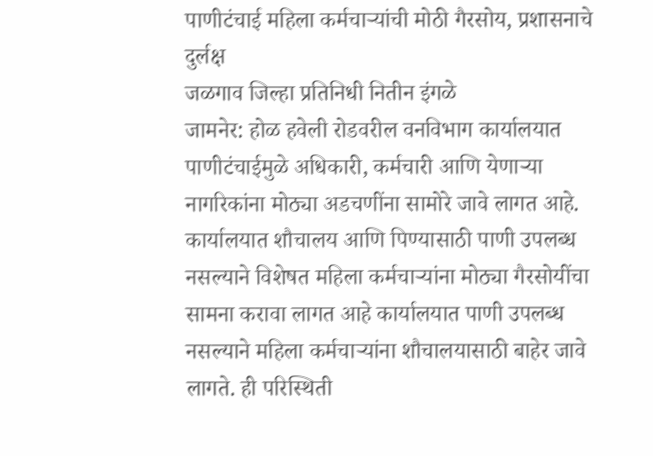पाणीटंचाई महिला कर्मचाऱ्यांची मोठी गैरसोय, प्रशासनाचे दुर्लक्ष
जळगाव जिल्हा प्रतिनिधी नितीन इंगळे
जामनेर: होळ हवेली रोडवरील वनविभाग कार्यालयात पाणीटंचाईमुळे अधिकारी, कर्मचारी आणि येणाऱ्या नागरिकांना मोठ्या अडचणींना सामोरे जावे लागत आहे. कार्यालयात शौचालय आणि पिण्यासाठी पाणी उपलब्ध नसल्याने विशेषत महिला कर्मचाऱ्यांना मोठ्या गैरसोयींचा सामना करावा लागत आहे कार्यालयात पाणी उपलब्ध नसल्याने महिला कर्मचाऱ्यांना शौचालयासाठी बाहेर जावे लागते. ही परिस्थिती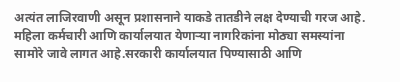अत्यंत लाजिरवाणी असून प्रशासनाने याकडे तातडीने लक्ष देण्याची गरज आहे. महिला कर्मचारी आणि कार्यालयात येणाऱ्या नागरिकांना मोठ्या समस्यांना सामोरे जावे लागत आहे.सरकारी कार्यालयात पिण्यासाठी आणि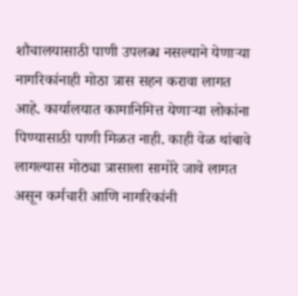शौचालयासाठी पाणी उपलब्ध नसल्याने येणाऱ्या नागरिकांनाही मोठा त्रास सहन करावा लागत आहे. कार्यालयात कामानिमित्त येणाऱ्या लोकांना पिण्यासाठी पाणी मिळत नाही. काही वेळ थांबावे लागल्यास मोठ्या त्रासाला सामोरे जावे लागत असून कर्मचारी आणि नागरिकांनी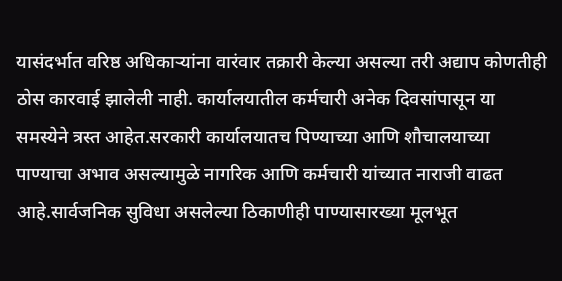यासंदर्भात वरिष्ठ अधिकाऱ्यांना वारंवार तक्रारी केल्या असल्या तरी अद्याप कोणतीही ठोस कारवाई झालेली नाही. कार्यालयातील कर्मचारी अनेक दिवसांपासून या समस्येने त्रस्त आहेत.सरकारी कार्यालयातच पिण्याच्या आणि शौचालयाच्या पाण्याचा अभाव असल्यामुळे नागरिक आणि कर्मचारी यांच्यात नाराजी वाढत आहे.सार्वजनिक सुविधा असलेल्या ठिकाणीही पाण्यासारख्या मूलभूत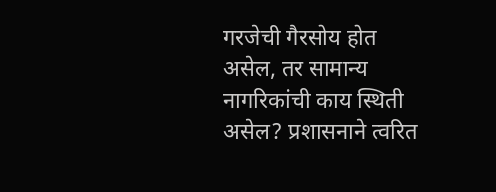गरजेची गैरसोय होत असेल, तर सामान्य नागरिकांची काय स्थिती असेल? प्रशासनाने त्वरित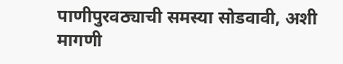पाणीपुरवठ्याची समस्या सोडवावी, अशी मागणी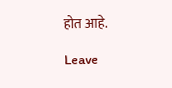होत आहे.

Leave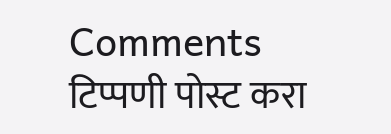Comments
टिप्पणी पोस्ट करा